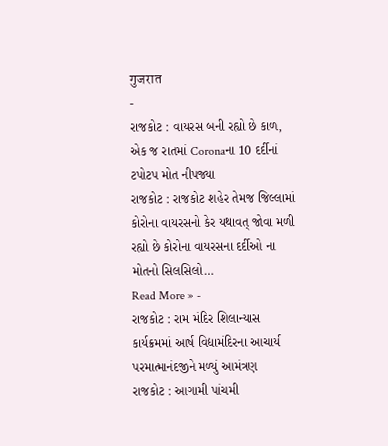गुजरात
-
રાજકોટ : વાયરસ બની રહ્યો છે કાળ, એક જ રાતમાં Coronaના 10 દર્દીનાં ટપોટપ મોત નીપજ્યા
રાજકોટ : રાજકોટ શહેર તેમજ જિલ્લામાં કોરોના વાયરસનો કેર યથાવત્ જોવા મળી રહ્યો છે કોરોના વાયરસના દર્દીઓ ના મોતનો સિલસિલો…
Read More » -
રાજકોટ : રામ મંદિર શિલાન્યાસ કાર્યક્રમમાં આર્ષ વિદ્યામંદિરના આચાર્ય પરમાત્માનંદજીને મળ્યું આમંત્રણ
રાજકોટ : આગામી પાંચમી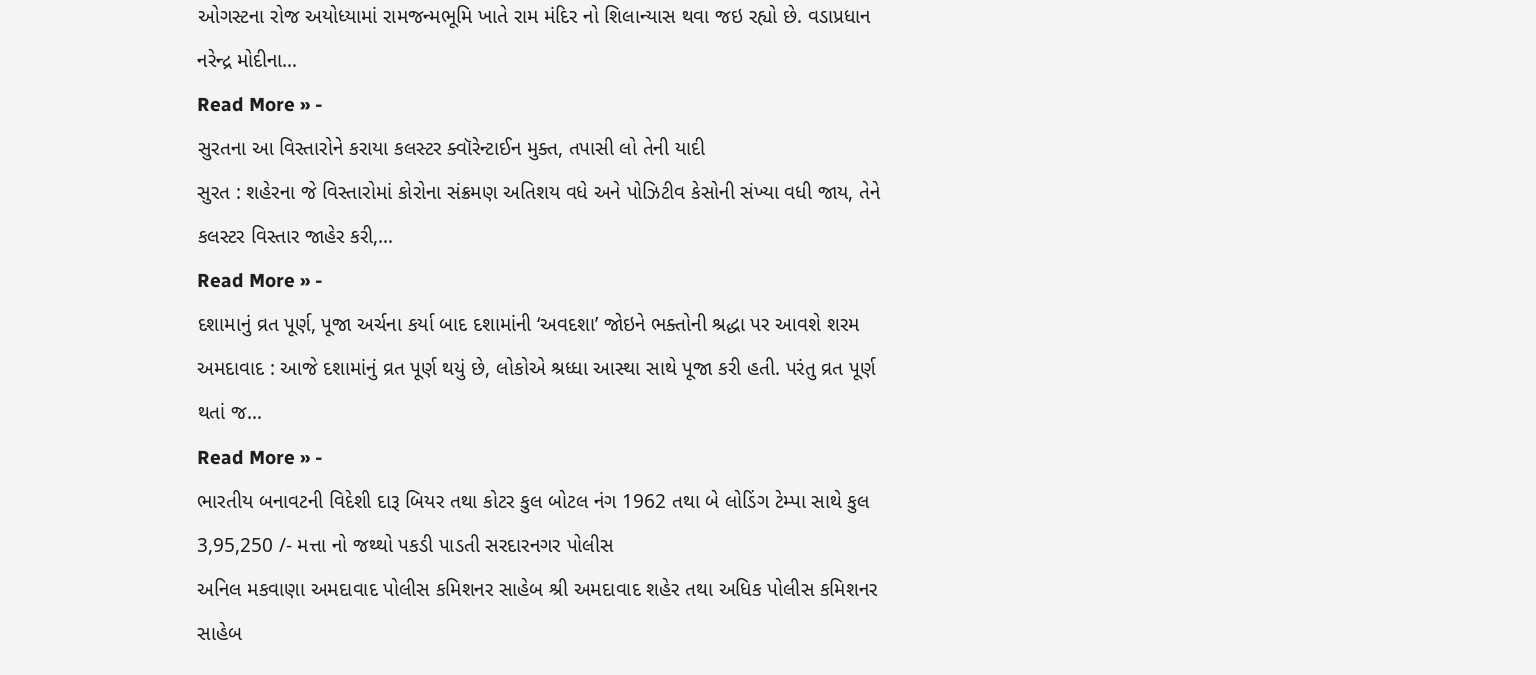ઓગસ્ટના રોજ અયોધ્યામાં રામજન્મભૂમિ ખાતે રામ મંદિર નો શિલાન્યાસ થવા જઇ રહ્યો છે. વડાપ્રધાન નરેન્દ્ર મોદીના…
Read More » -
સુરતના આ વિસ્તારોને કરાયા કલસ્ટર ક્વૉરેન્ટાઈન મુક્ત, તપાસી લો તેની યાદી
સુરત : શહેરના જે વિસ્તારોમાં કોરોના સંક્રમણ અતિશય વધે અને પોઝિટીવ કેસોની સંખ્યા વધી જાય, તેને કલસ્ટર વિસ્તાર જાહેર કરી,…
Read More » -
દશામાનું વ્રત પૂર્ણ, પૂજા અર્ચના કર્યા બાદ દશામાંની ‘અવદશા’ જોઇને ભક્તોની શ્રદ્ધા પર આવશે શરમ
અમદાવાદ : આજે દશામાંનું વ્રત પૂર્ણ થયું છે, લોકોએ શ્રધ્ધા આસ્થા સાથે પૂજા કરી હતી. પરંતુ વ્રત પૂર્ણ થતાં જ…
Read More » -
ભારતીય બનાવટની વિદેશી દારૂ બિયર તથા કોટર કુલ બોટલ નંગ 1962 તથા બે લોડિંગ ટેમ્પા સાથે કુલ 3,95,250 /- મત્તા નો જથ્થો પકડી પાડતી સરદારનગર પોલીસ
અનિલ મકવાણા અમદાવાદ પોલીસ કમિશનર સાહેબ શ્રી અમદાવાદ શહેર તથા અધિક પોલીસ કમિશનર સાહેબ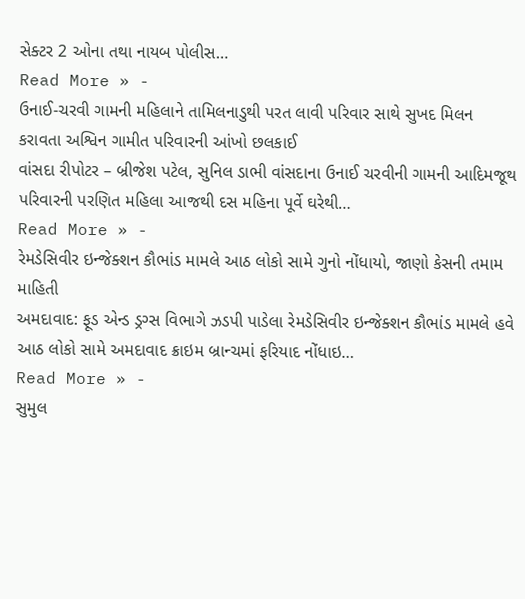સેક્ટર 2 ઓના તથા નાયબ પોલીસ…
Read More » -
ઉનાઈ-ચરવી ગામની મહિલાને તામિલનાડુથી પરત લાવી પરિવાર સાથે સુખદ મિલન કરાવતા અશ્વિન ગામીત પરિવારની આંખો છલકાઈ
વાંસદા રીપોટર – બ્રીજેશ પટેલ, સુનિલ ડાભી વાંસદાના ઉનાઈ ચરવીની ગામની આદિમજૂથ પરિવારની પરણિત મહિલા આજથી દસ મહિના પૂર્વે ઘરેથી…
Read More » -
રેમડેસિવીર ઇન્જેક્શન કૌભાંડ મામલે આઠ લોકો સામે ગુનો નોંધાયો, જાણો કેસની તમામ માહિતી
અમદાવાદ: ફૂડ એન્ડ ડ્રગ્સ વિભાગે ઝડપી પાડેલા રેમડેસિવીર ઇન્જેક્શન કૌભાંડ મામલે હવે આઠ લોકો સામે અમદાવાદ ક્રાઇમ બ્રાન્ચમાં ફરિયાદ નોંધાઇ…
Read More » -
સુમુલ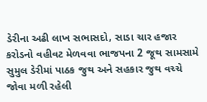ડેરીના અઢી લાખ સભાસદો, સાડા ચાર હજાર કરોડનો વહીવટ મેળવવા ભાજપના 2 જૂથ સામસામે
સુમુલ ડેરીમાં પાઠક જુથ અને સહકાર જુથ વચ્ચે જોવા મળી રહેલી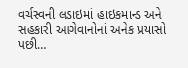વર્ચસ્વની લડાઇમાં હાઇકમાન્ડ અને સહકારી આગેવાનોનાં અનેક પ્રયાસો પછી…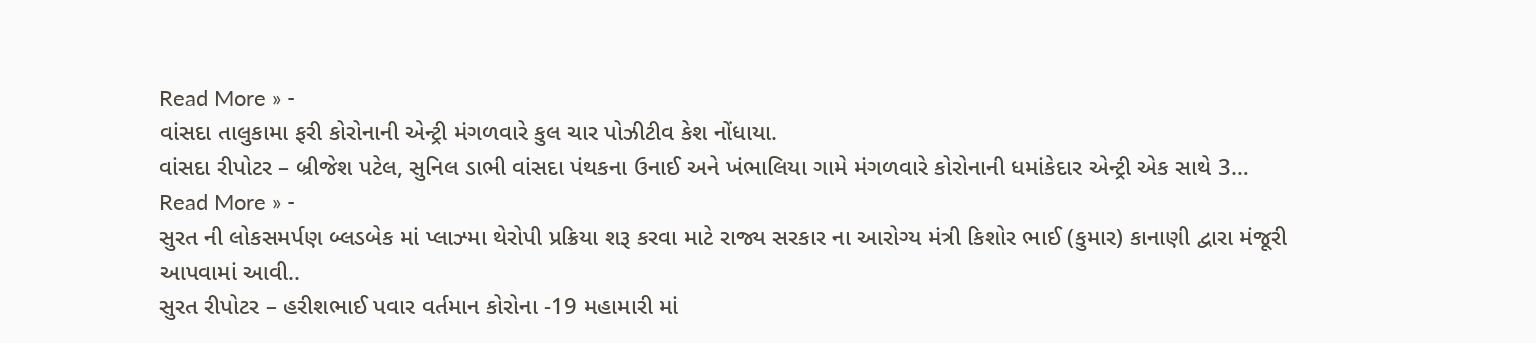Read More » -
વાંસદા તાલુકામા ફરી કોરોનાની એન્ટ્રી મંગળવારે કુલ ચાર પોઝીટીવ કેશ નોંધાયા.
વાંસદા રીપોટર – બ્રીજેશ પટેલ, સુનિલ ડાભી વાંસદા પંથકના ઉનાઈ અને ખંભાલિયા ગામે મંગળવારે કોરોનાની ધમાંકેદાર એન્ટ્રી એક સાથે 3…
Read More » -
સુરત ની લોકસમર્પણ બ્લડબેક માં પ્લાઝ્મા થેરોપી પ્રક્રિયા શરૂ કરવા માટે રાજ્ય સરકાર ના આરોગ્ય મંત્રી કિશોર ભાઈ (કુમાર) કાનાણી દ્વારા મંજૂરી આપવામાં આવી..
સુરત રીપોટર – હરીશભાઈ પવાર વર્તમાન કોરોના -19 મહામારી માં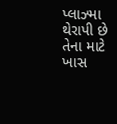પ્લાઝ્મા થેરાપી છે તેના માટે ખાસ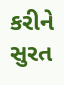કરીને સુરત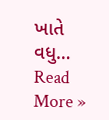ખાતે વધુ…
Read More »